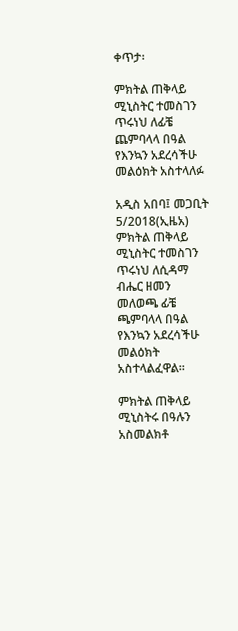ቀጥታ፡

ምክትል ጠቅላይ ሚኒስትር ተመስገን ጥሩነህ ለፊቼ ጨምባላላ በዓል የእንኳን አደረሳችሁ መልዕክት አስተላለፉ

አዲስ አበባ፤ መጋቢት 5/2018(ኢዜአ) ምክትል ጠቅላይ ሚኒስትር ተመስገን ጥሩነህ ለሲዳማ ብሔር ዘመን መለወጫ ፊቼ ጫምባላላ በዓል የእንኳን አደረሳችሁ መልዕክት አስተላልፈዋል።

ምክትል ጠቅላይ ሚኒስትሩ በዓሉን አስመልክቶ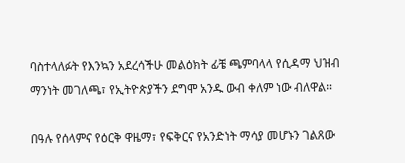ባስተላለፉት የእንኳን አደረሳችሁ መልዕክት ፊቼ ጫምባላላ የሲዳማ ህዝብ ማንነት መገለጫ፣ የኢትዮጵያችን ደግሞ አንዱ ውብ ቀለም ነው ብለዋል።

በዓሉ የሰላምና የዕርቅ ዋዜማ፣ የፍቅርና የአንድነት ማሳያ መሆኑን ገልጸው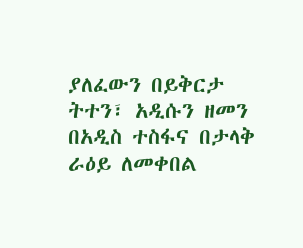ያለፈውን በይቅርታ ትተን፣ አዲሱን ዘመን በአዲስ ተስፋና በታላቅ ራዕይ ለመቀበል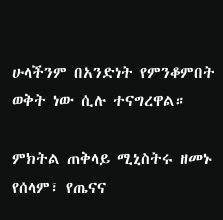ሁላችንም በአንድነት የምንቆምበት ወቅት ነው ሲሉ ተናግረዋል።

ምክትል ጠቅላይ ሚኒስትሩ ዘመኑ የሰላም፣ የጤናና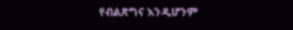የብልጽግና እንዲሆንም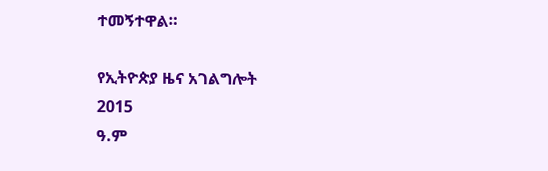ተመኝተዋል።

የኢትዮጵያ ዜና አገልግሎት
2015
ዓ.ም